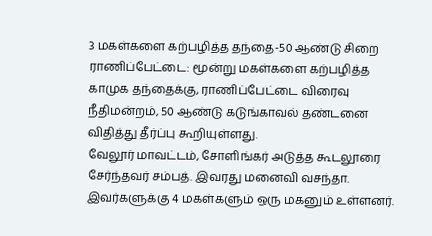3 மகள்களை கற்பழித்த தந்தை-50 ஆண்டு சிறை
ராணிப்பேட்டை: மூன்று மகள்களை கற்பழித்த காமுக தந்தைக்கு, ராணிப்பேட்டை விரைவு நீதிமன்றம், 50 ஆண்டு கடுங்காவல் தண்டனை விதித்து தீர்ப்பு கூறியுள்ளது.
வேலூர் மாவட்டம், சோளிங்கர் அடுத்த கூடலூரை சேர்ந்தவர் சம்பத். இவரது மனைவி வசந்தா. இவர்களுக்கு 4 மகள்களும் ஒரு மகனும் உள்ளனர்.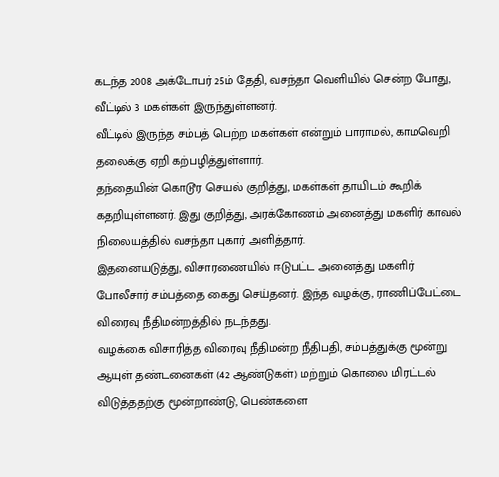கடந்த 2008 அக்டோபர் 25ம் தேதி, வசந்தா வெளியில் சென்ற போது, வீட்டில் 3 மகள்கள் இருந்துள்ளனர்.
வீட்டில் இருந்த சம்பத் பெற்ற மகள்கள் என்றும் பாராமல், காமவெறி தலைக்கு ஏறி கற்பழித்துள்ளார்.
தந்தையின் கொடூர செயல் குறித்து, மகள்கள் தாயிடம் கூறிக் கதறியுள்ளனர். இது குறித்து, அரக்கோணம் அனைத்து மகளிர் காவல் நிலையத்தில் வசந்தா புகார் அளித்தார்.
இதனையடுத்து, விசாரணையில் ஈடுபட்ட அனைத்து மகளிர் போலீசார் சம்பத்தை கைது செய்தனர். இந்த வழக்கு, ராணிப்பேட்டை விரைவு நீதிமன்றத்தில் நடந்தது.
வழக்கை விசாரித்த விரைவு நீதிமன்ற நீதிபதி, சம்பத்துக்கு மூன்று ஆயுள் தண்டனைகள் (42 ஆண்டுகள்) மற்றும் கொலை மிரட்டல் விடுத்ததற்கு மூன்றாண்டு, பெண்களை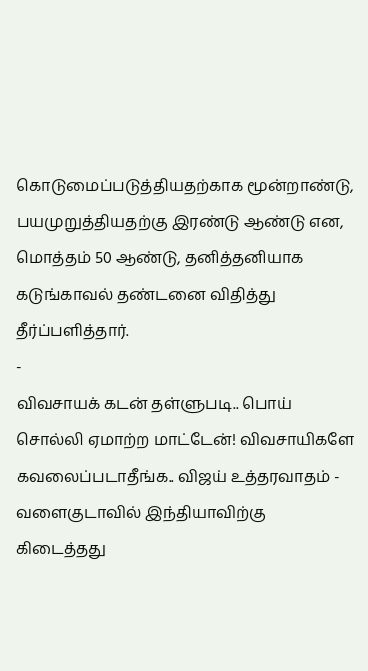கொடுமைப்படுத்தியதற்காக மூன்றாண்டு, பயமுறுத்தியதற்கு இரண்டு ஆண்டு என, மொத்தம் 50 ஆண்டு, தனித்தனியாக கடுங்காவல் தண்டனை விதித்து தீர்ப்பளித்தார்.
-
விவசாயக் கடன் தள்ளுபடி.. பொய் சொல்லி ஏமாற்ற மாட்டேன்! விவசாயிகளே கவலைப்படாதீங்க.. விஜய் உத்தரவாதம் -
வளைகுடாவில் இந்தியாவிற்கு கிடைத்தது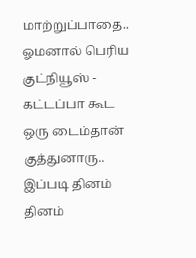மாற்றுப்பாதை.. ஓமனால் பெரிய குட்நியூஸ் -
கட்டப்பா கூட ஒரு டைம்தான் குத்துனாரு.. இப்படி தினம் தினம்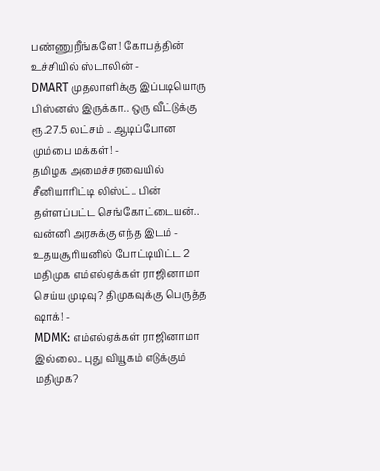பண்ணுறீங்களே! கோபத்தின் உச்சியில் ஸ்டாலின் -
DMART முதலாளிக்கு இப்படியொரு பிஸ்னஸ் இருக்கா.. ஒரு வீட்டுக்கு ரூ.27.5 லட்சம் .. ஆடிப்போன மும்பை மக்கள்! -
தமிழக அமைச்சரவையில் சீனியாரிட்டி லிஸ்ட்.. பின் தள்ளப்பட்ட செங்கோட்டையன்.. வன்னி அரசுக்கு எந்த இடம் -
உதயசூரியனில் போட்டியிட்ட 2 மதிமுக எம்எல்ஏக்கள் ராஜினாமா செய்ய முடிவு? திமுகவுக்கு பெருத்த ஷாக்! -
MDMK: எம்எல்ஏக்கள் ராஜினாமா இல்லை.. புது வியூகம் எடுக்கும் மதிமுக?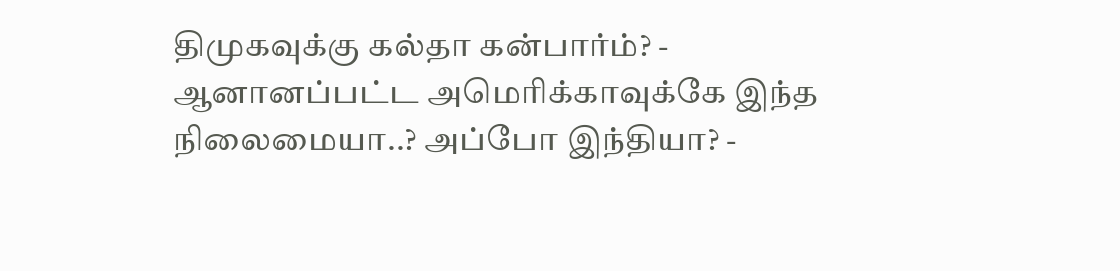திமுகவுக்கு கல்தா கன்பார்ம்? -
ஆனானப்பட்ட அமெரிக்காவுக்கே இந்த நிலைமையா..? அப்போ இந்தியா? -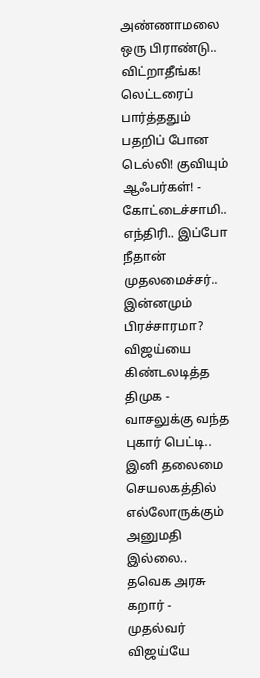அண்ணாமலை ஒரு பிராண்டு.. விட்றாதீங்க! லெட்டரைப் பார்த்ததும் பதறிப் போன டெல்லி! குவியும் ஆஃபர்கள்! -
கோட்டைச்சாமி.. எந்திரி.. இப்போ நீதான் முதலமைச்சர்.. இன்னமும் பிரச்சாரமா? விஜய்யை கிண்டலடித்த திமுக -
வாசலுக்கு வந்த புகார் பெட்டி.. இனி தலைமை செயலகத்தில் எல்லோருக்கும் அனுமதி இல்லை.. தவெக அரசு கறார் -
முதல்வர் விஜய்யே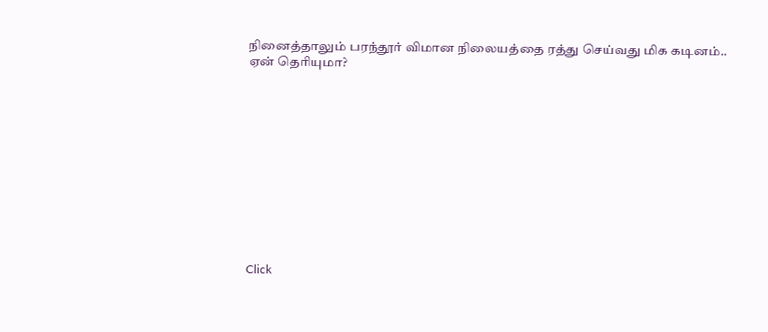நினைத்தாலும் பரந்தூர் விமான நிலையத்தை ரத்து செய்வது மிக கடினம்.. ஏன் தெரியுமா?












Click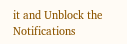it and Unblock the Notifications